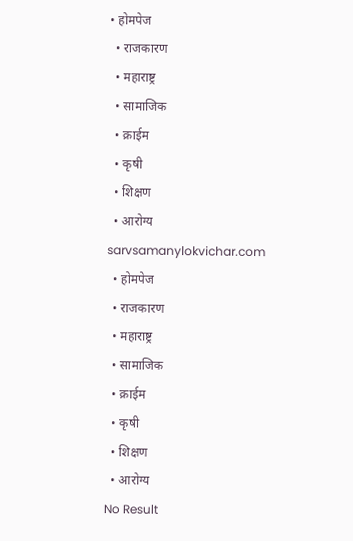• होमपेज
  • राजकारण
  • महाराष्ट्र
  • सामाजिक
  • क्राईम
  • कृषी
  • शिक्षण
  • आरोग्य
sarvsamanylokvichar.com
  • होमपेज
  • राजकारण
  • महाराष्ट्र
  • सामाजिक
  • क्राईम
  • कृषी
  • शिक्षण
  • आरोग्य
No Result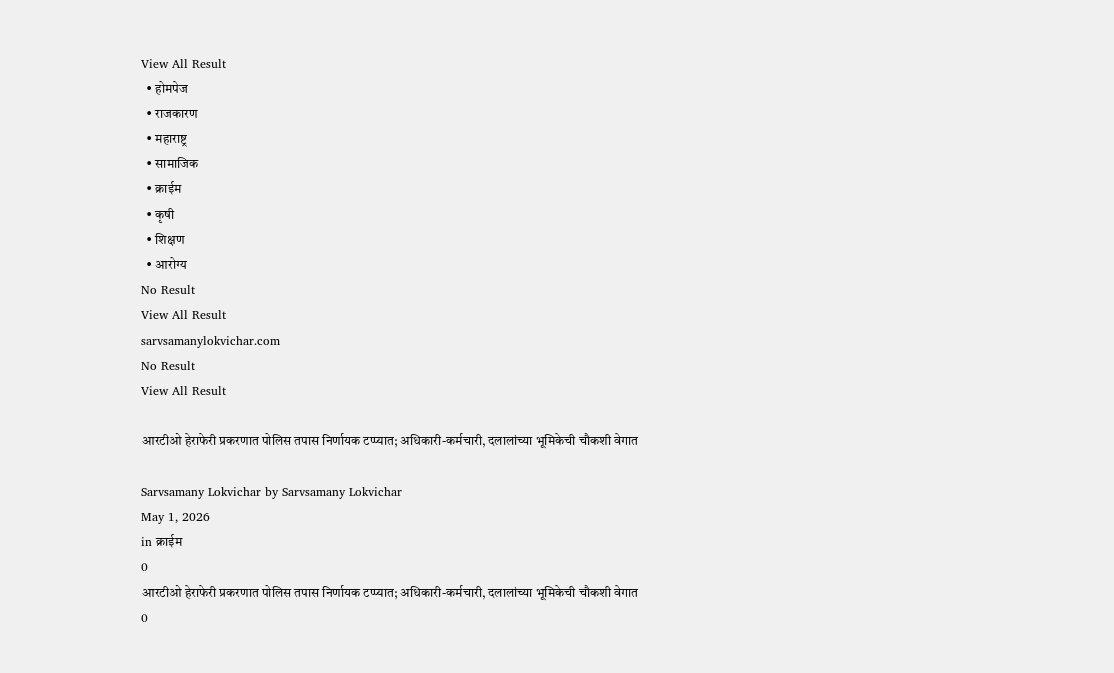View All Result
  • होमपेज
  • राजकारण
  • महाराष्ट्र
  • सामाजिक
  • क्राईम
  • कृषी
  • शिक्षण
  • आरोग्य
No Result
View All Result
sarvsamanylokvichar.com
No Result
View All Result

आरटीओ हेराफेरी प्रकरणात पोलिस तपास निर्णायक टप्प्यात; अधिकारी-कर्मचारी, दलालांच्या भूमिकेची चौकशी वेगात

Sarvsamany Lokvichar by Sarvsamany Lokvichar
May 1, 2026
in क्राईम
0
आरटीओ हेराफेरी प्रकरणात पोलिस तपास निर्णायक टप्प्यात; अधिकारी-कर्मचारी, दलालांच्या भूमिकेची चौकशी वेगात
0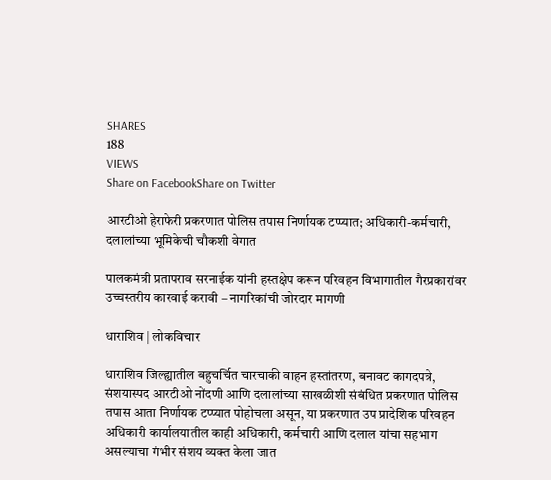SHARES
188
VIEWS
Share on FacebookShare on Twitter

आरटीओ हेराफेरी प्रकरणात पोलिस तपास निर्णायक टप्प्यात; अधिकारी-कर्मचारी, दलालांच्या भूमिकेची चौकशी वेगात

पालकमंत्री प्रतापराव सरनाईक यांनी हस्तक्षेप करून परिवहन विभागातील गैरप्रकारांवर उच्चस्तरीय कारवाई करावी – नागरिकांची जोरदार मागणी

धाराशिव | लोकविचार

धाराशिव जिल्ह्यातील बहुचर्चित चारचाकी वाहन हस्तांतरण, बनावट कागदपत्रे, संशयास्पद आरटीओ नोंदणी आणि दलालांच्या साखळीशी संबंधित प्रकरणात पोलिस तपास आता निर्णायक टप्प्यात पोहोचला असून, या प्रकरणात उप प्रादेशिक परिवहन अधिकारी कार्यालयातील काही अधिकारी, कर्मचारी आणि दलाल यांचा सहभाग असल्याचा गंभीर संशय व्यक्त केला जात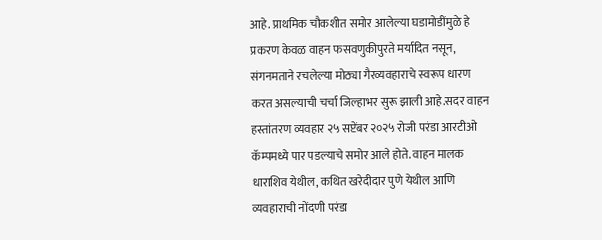आहे. प्राथमिक चौकशीत समोर आलेल्या घडामोडींमुळे हे प्रकरण केवळ वाहन फसवणुकीपुरते मर्यादित नसून, संगनमताने रचलेल्या मोठ्या गैरव्यवहाराचे स्वरूप धारण करत असल्याची चर्चा जिल्हाभर सुरू झाली आहे.सदर वाहन हस्तांतरण व्यवहार २५ सप्टेंबर २०२५ रोजी परंडा आरटीओ कॅम्पमध्ये पार पडल्याचे समोर आले होते. वाहन मालक धाराशिव येथील, कथित खरेदीदार पुणे येथील आणि व्यवहाराची नोंदणी परंडा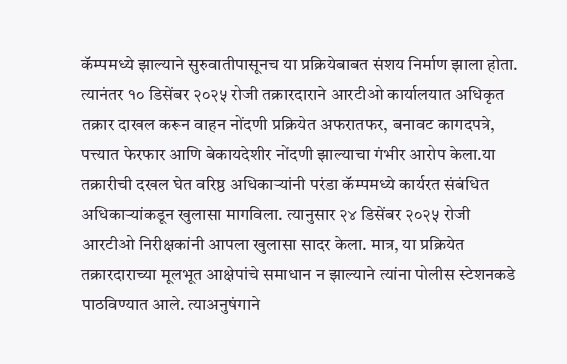कॅम्पमध्ये झाल्याने सुरुवातीपासूनच या प्रक्रियेबाबत संशय निर्माण झाला होता. त्यानंतर १० डिसेंबर २०२५ रोजी तक्रारदाराने आरटीओ कार्यालयात अधिकृत तक्रार दाखल करून वाहन नोंदणी प्रक्रियेत अफरातफर, बनावट कागदपत्रे, पत्त्यात फेरफार आणि बेकायदेशीर नोंदणी झाल्याचा गंभीर आरोप केला.या तक्रारीची दखल घेत वरिष्ठ अधिकाऱ्यांनी परंडा कॅम्पमध्ये कार्यरत संबंधित अधिकाऱ्यांकडून खुलासा मागविला. त्यानुसार २४ डिसेंबर २०२५ रोजी आरटीओ निरीक्षकांनी आपला खुलासा सादर केला. मात्र, या प्रक्रियेत तक्रारदाराच्या मूलभूत आक्षेपांचे समाधान न झाल्याने त्यांना पोलीस स्टेशनकडे पाठविण्यात आले. त्याअनुषंगाने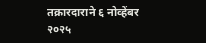तक्रारदाराने ६ नोव्हेंबर २०२५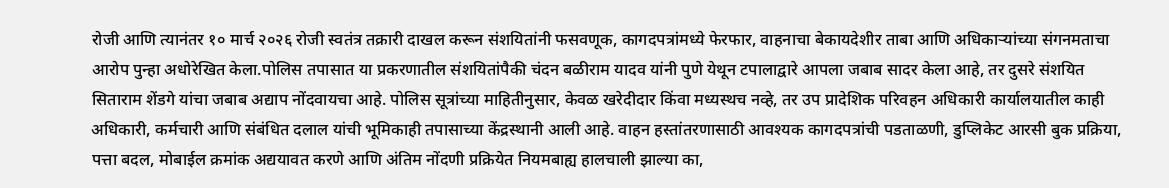रोजी आणि त्यानंतर १० मार्च २०२६ रोजी स्वतंत्र तक्रारी दाखल करून संशयितांनी फसवणूक, कागदपत्रांमध्ये फेरफार, वाहनाचा बेकायदेशीर ताबा आणि अधिकाऱ्यांच्या संगनमताचा आरोप पुन्हा अधोरेखित केला.पोलिस तपासात या प्रकरणातील संशयितांपैकी चंदन बळीराम यादव यांनी पुणे येथून टपालाद्वारे आपला जबाब सादर केला आहे, तर दुसरे संशयित सिताराम शेंडगे यांचा जबाब अद्याप नोंदवायचा आहे. पोलिस सूत्रांच्या माहितीनुसार, केवळ खरेदीदार किंवा मध्यस्थच नव्हे, तर उप प्रादेशिक परिवहन अधिकारी कार्यालयातील काही अधिकारी, कर्मचारी आणि संबंधित दलाल यांची भूमिकाही तपासाच्या केंद्रस्थानी आली आहे. वाहन हस्तांतरणासाठी आवश्यक कागदपत्रांची पडताळणी, डुप्लिकेट आरसी बुक प्रक्रिया, पत्ता बदल, मोबाईल क्रमांक अद्ययावत करणे आणि अंतिम नोंदणी प्रक्रियेत नियमबाह्य हालचाली झाल्या का,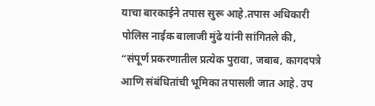याचा बारकाईने तपास सुरू आहे.तपास अधिकारी पोलिस नाईक बालाजी मुंढे यांनी सांगितले की, “संपूर्ण प्रकरणातील प्रत्येक पुरावा, जबाब, कागदपत्रे आणि संबंधितांची भूमिका तपासली जात आहे. उप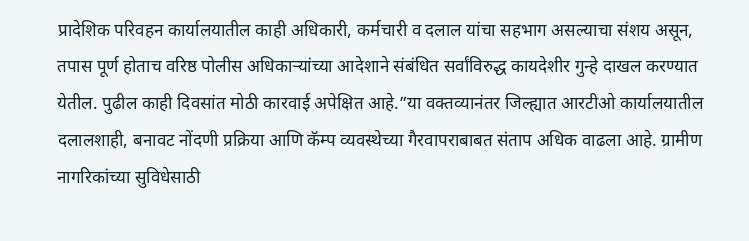प्रादेशिक परिवहन कार्यालयातील काही अधिकारी, कर्मचारी व दलाल यांचा सहभाग असल्याचा संशय असून, तपास पूर्ण होताच वरिष्ठ पोलीस अधिकाऱ्यांच्या आदेशाने संबंधित सर्वांविरुद्ध कायदेशीर गुन्हे दाखल करण्यात येतील. पुढील काही दिवसांत मोठी कारवाई अपेक्षित आहे.”या वक्तव्यानंतर जिल्ह्यात आरटीओ कार्यालयातील दलालशाही, बनावट नोंदणी प्रक्रिया आणि कॅम्प व्यवस्थेच्या गैरवापराबाबत संताप अधिक वाढला आहे. ग्रामीण नागरिकांच्या सुविधेसाठी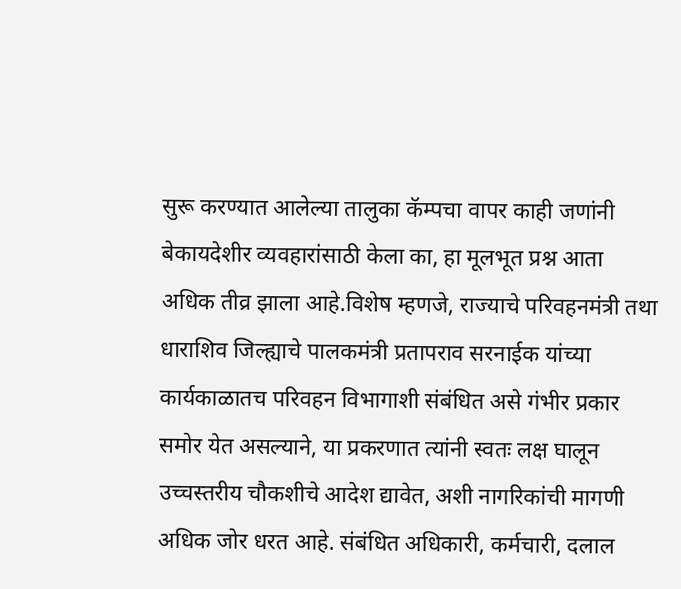सुरू करण्यात आलेल्या तालुका कॅम्पचा वापर काही जणांनी बेकायदेशीर व्यवहारांसाठी केला का, हा मूलभूत प्रश्न आता अधिक तीव्र झाला आहे.विशेष म्हणजे, राज्याचे परिवहनमंत्री तथा धाराशिव जिल्ह्याचे पालकमंत्री प्रतापराव सरनाईक यांच्या कार्यकाळातच परिवहन विभागाशी संबंधित असे गंभीर प्रकार समोर येत असल्याने, या प्रकरणात त्यांनी स्वतः लक्ष घालून उच्चस्तरीय चौकशीचे आदेश द्यावेत, अशी नागरिकांची मागणी अधिक जोर धरत आहे. संबंधित अधिकारी, कर्मचारी, दलाल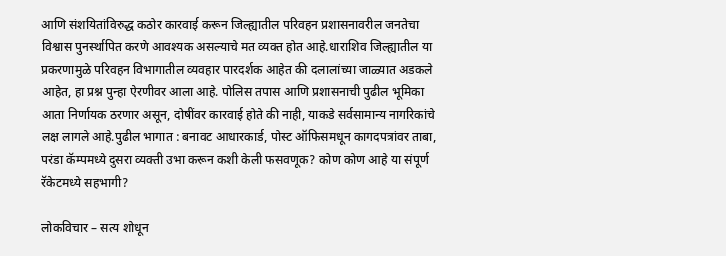आणि संशयितांविरुद्ध कठोर कारवाई करून जिल्ह्यातील परिवहन प्रशासनावरील जनतेचा विश्वास पुनर्स्थापित करणे आवश्यक असल्याचे मत व्यक्त होत आहे.धाराशिव जिल्ह्यातील या प्रकरणामुळे परिवहन विभागातील व्यवहार पारदर्शक आहेत की दलालांच्या जाळ्यात अडकले आहेत, हा प्रश्न पुन्हा ऐरणीवर आला आहे. पोलिस तपास आणि प्रशासनाची पुढील भूमिका आता निर्णायक ठरणार असून, दोषींवर कारवाई होते की नाही, याकडे सर्वसामान्य नागरिकांचे लक्ष लागले आहे.पुढील भागात : बनावट आधारकार्ड, पोस्ट ऑफिसमधून कागदपत्रांवर ताबा, परंडा कॅम्पमध्ये दुसरा व्यक्ती उभा करून कशी केली फसवणूक? कोण कोण आहे या संपूर्ण रॅकेटमध्ये सहभागी?

लोकविचार – सत्य शोधून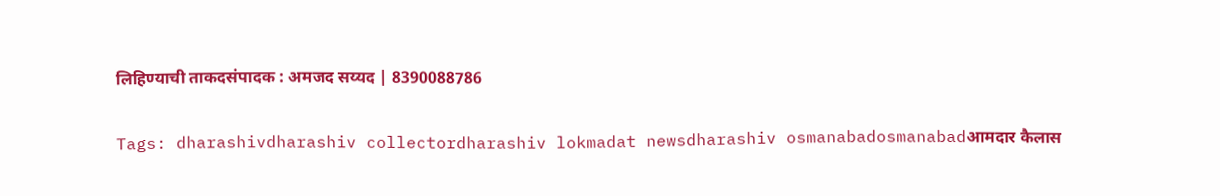लिहिण्याची ताकदसंपादक : अमजद सय्यद | 8390088786

Tags: dharashivdharashiv collectordharashiv lokmadat newsdharashiv osmanabadosmanabadआमदार कैलास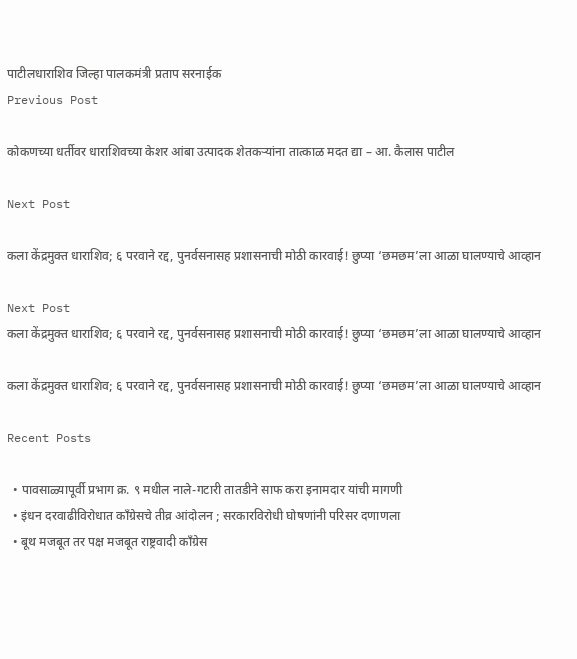पाटीलधाराशिव जिल्हा पालकमंत्री प्रताप सरनाईक
Previous Post

कोकणच्या धर्तीवर धाराशिवच्या केशर आंबा उत्पादक शेतकऱ्यांना तात्काळ मदत द्या – आ. कैलास पाटील

Next Post

कला केंद्रमुक्त धाराशिव; ६ परवाने रद्द, पुनर्वसनासह प्रशासनाची मोठी कारवाई! छुप्या ‘छमछम’ला आळा घालण्याचे आव्हान

Next Post
कला केंद्रमुक्त धाराशिव; ६ परवाने रद्द, पुनर्वसनासह प्रशासनाची मोठी कारवाई! छुप्या ‘छमछम’ला आळा घालण्याचे आव्हान

कला केंद्रमुक्त धाराशिव; ६ परवाने रद्द, पुनर्वसनासह प्रशासनाची मोठी कारवाई! छुप्या ‘छमछम’ला आळा घालण्याचे आव्हान

Recent Posts

  • पावसाळ्यापूर्वी प्रभाग क्र. ९ मधील नाले-गटारी तातडीने साफ करा इनामदार यांची मागणी
  • इंधन दरवाढीविरोधात काँग्रेसचे तीव्र आंदोलन ; सरकारविरोधी घोषणांनी परिसर दणाणला
  • बूथ मजबूत तर पक्ष मजबूत राष्ट्रवादी काँग्रेस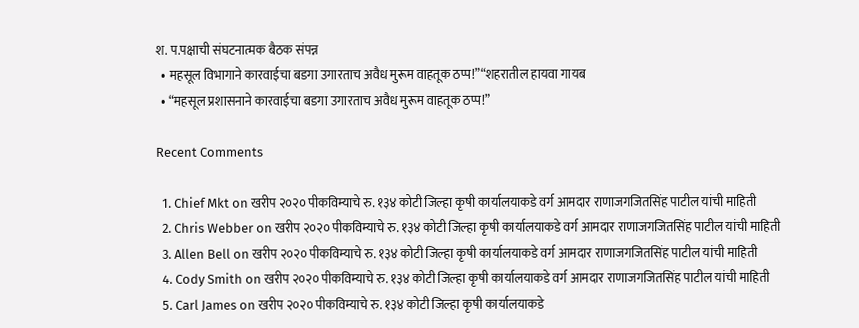श. प.पक्षाची संघटनात्मक बैठक संपन्न
  • महसूल विभागाने कारवाईचा बडगा उगारताच अवैध मुरूम वाहतूक ठप्प!”“शहरातील हायवा गायब
  • “महसूल प्रशासनाने कारवाईचा बडगा उगारताच अवैध मुरूम वाहतूक ठप्प!”

Recent Comments

  1. Chief Mkt on खरीप २०२० पीकविम्याचे रु. १३४ कोटी जिल्हा कृषी कार्यालयाकडे वर्ग आमदार राणाजगजितसिंह पाटील यांची माहिती
  2. Chris Webber on खरीप २०२० पीकविम्याचे रु. १३४ कोटी जिल्हा कृषी कार्यालयाकडे वर्ग आमदार राणाजगजितसिंह पाटील यांची माहिती
  3. Allen Bell on खरीप २०२० पीकविम्याचे रु. १३४ कोटी जिल्हा कृषी कार्यालयाकडे वर्ग आमदार राणाजगजितसिंह पाटील यांची माहिती
  4. Cody Smith on खरीप २०२० पीकविम्याचे रु. १३४ कोटी जिल्हा कृषी कार्यालयाकडे वर्ग आमदार राणाजगजितसिंह पाटील यांची माहिती
  5. Carl James on खरीप २०२० पीकविम्याचे रु. १३४ कोटी जिल्हा कृषी कार्यालयाकडे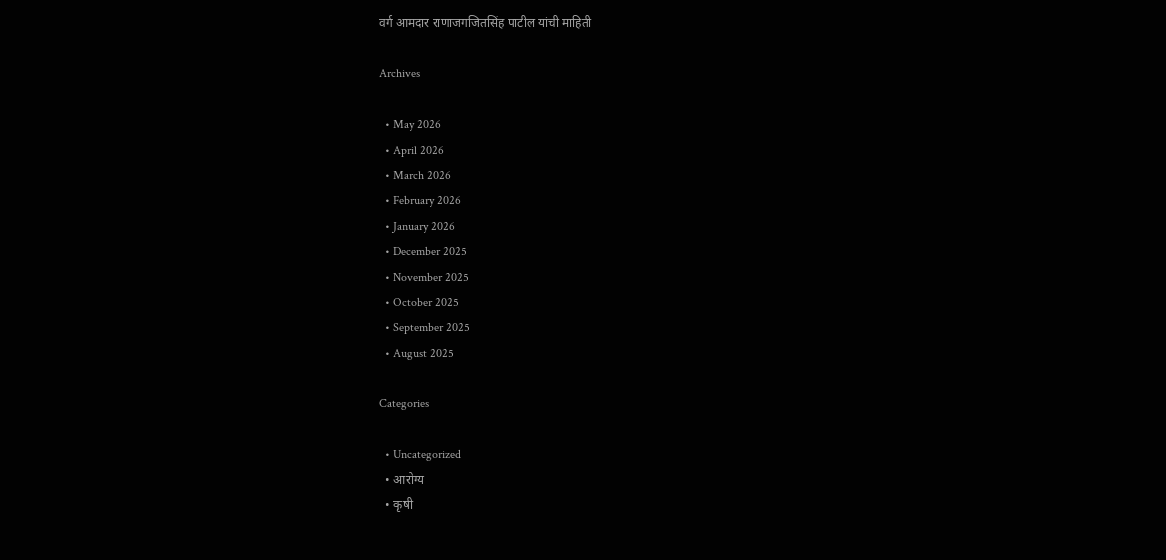वर्ग आमदार राणाजगजितसिंह पाटील यांची माहिती

Archives

  • May 2026
  • April 2026
  • March 2026
  • February 2026
  • January 2026
  • December 2025
  • November 2025
  • October 2025
  • September 2025
  • August 2025

Categories

  • Uncategorized
  • आरोग्य
  • कृषी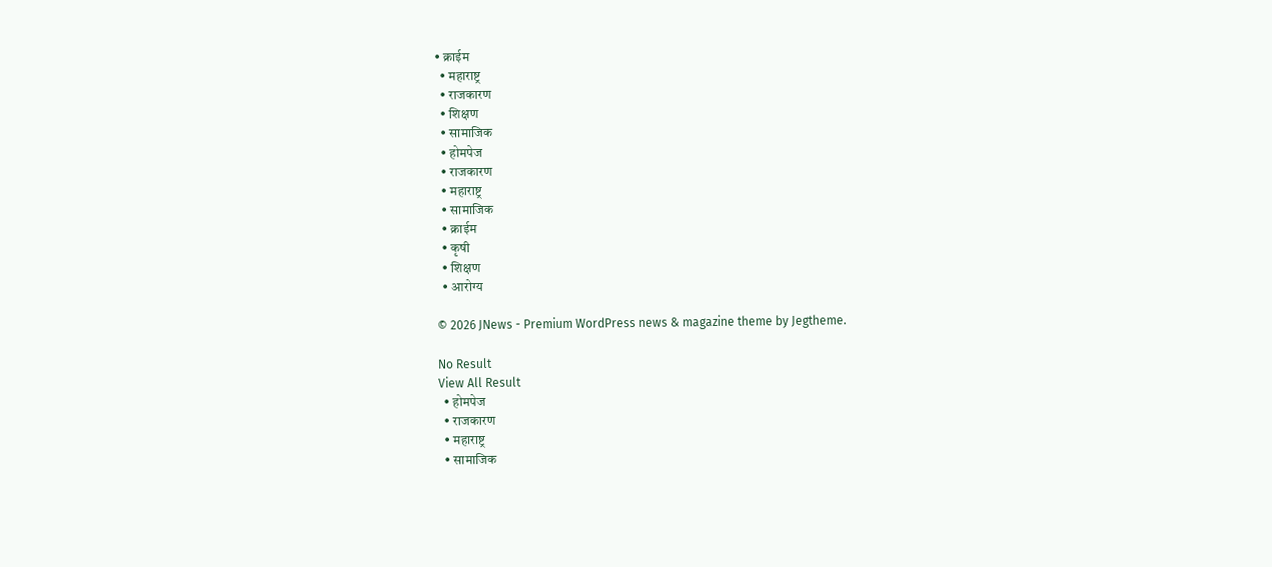• क्राईम
  • महाराष्ट्र
  • राजकारण
  • शिक्षण
  • सामाजिक
  • होमपेज
  • राजकारण
  • महाराष्ट्र
  • सामाजिक
  • क्राईम
  • कृषी
  • शिक्षण
  • आरोग्य

© 2026 JNews - Premium WordPress news & magazine theme by Jegtheme.

No Result
View All Result
  • होमपेज
  • राजकारण
  • महाराष्ट्र
  • सामाजिक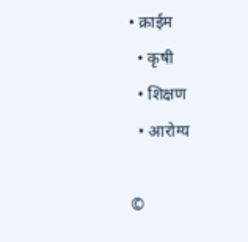• क्राईम
  • कृषी
  • शिक्षण
  • आरोग्य

©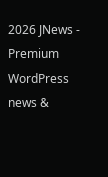2026 JNews - Premium WordPress news &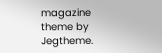magazine theme by Jegtheme.